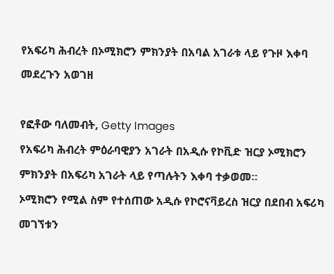የአፍሪካ ሕብረት በኦሚክሮን ምክንያት በአባል አገራቱ ላይ የጉዞ እቀባ መደረጉን አወገዘ

የፎቶው ባለመብት, Getty Images
የአፍሪካ ሕብረት ምዕራባዊያን አገራት በአዲሱ የኮቪድ ዝርያ ኦሚክሮን ምክንያት በአፍሪካ አገራት ላይ የጣሉትን እቀባ ተቃወመ።
ኦሚክሮን የሚል ስም የተሰጠው አዲሱ የኮሮናቫይረስ ዝርያ በደበብ አፍሪካ መገኘቱን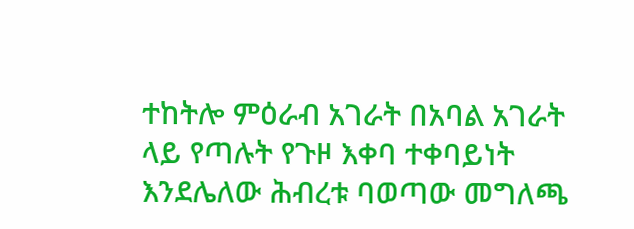ተከትሎ ምዕራብ አገራት በአባል አገራት ላይ የጣሉት የጉዞ እቀባ ተቀባይነት እንደሌለው ሕብረቱ ባወጣው መግለጫ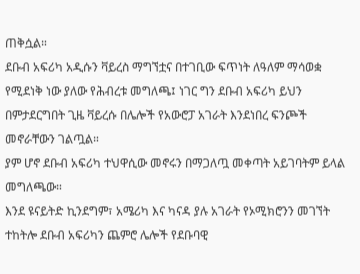ጠቅሷል።
ደቡብ አፍሪካ አዲሱን ቫይረስ ማግኘቷና በተገቢው ፍጥነት ለዓለም ማሳወቋ የሚደነቅ ነው ያለው የሕብረቱ መግለጫ፤ ነገር ግን ደቡብ አፍሪካ ይህን በምታደርግበት ጊዜ ቫይረሱ በሌሎች የአውሮፓ አገራት እንደነበረ ፍንጮች መኖራቸውን ገልጧል።
ያም ሆኖ ደቡብ አፍሪካ ተህዋሲው መኖሩን በማጋለጧ መቀጣት አይገባትም ይላል መግለጫው።
እንደ ዩናይትድ ኪንደግም፣ አሜሪካ እና ካናዳ ያሉ አገራት የኦሚክሮንን መገኘት ተከትሎ ደቡብ አፍሪካን ጨምሮ ሌሎች የደቡባዊ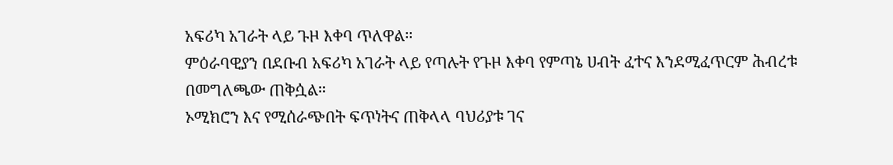አፍሪካ አገራት ላይ ጉዞ እቀባ ጥለዋል።
ምዕራባዊያን በደቡብ አፍሪካ አገራት ላይ የጣሉት የጉዞ እቀባ የምጣኔ ሀብት ፈተና እንደሚፈጥርም ሕብረቱ በመግለጫው ጠቅሷል።
ኦሚክሮን እና የሚሰራጭበት ፍጥነትና ጠቅላላ ባህሪያቱ ገና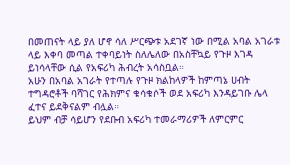በመጠናት ላይ ያለ ሆኖ ሳለ ሥርጭቱ አደገኛ ነው በሚል አባል አገራቱ ላይ እቀባ መጣል ተቀባይነት ስለሌለው በአስቸኳይ የጉዞ እገዳ ይነሳላቸው ሲል የአፍሪካ ሕብረት አሳስቧል።
አሁን በአባል አገራት የተጣሉ የጉዞ ክልከላዎች ከምጣኔ ሀብት ተግዳሮቶች ባሻገር የሕክምና ቁሳቁሶች ወደ አፍሪካ እንዳይገቡ ሌላ ፈተና ይደቅናልም ብሏል።
ይህም ብቻ ሳይሆን የደቡብ አፍሪካ ተመራማሪዎች ለምርምር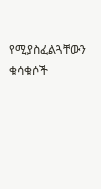የሚያስፈልጓቸውን ቁሳቁሶች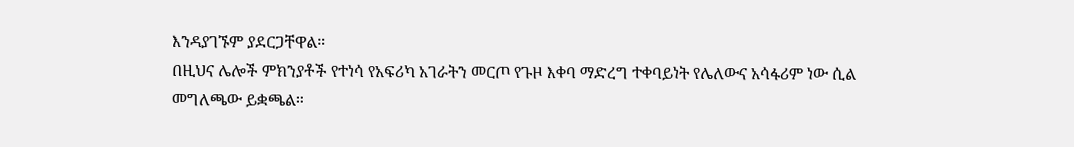እንዳያገኙም ያደርጋቸዋል።
በዚህና ሌሎች ምክንያቶች የተነሳ የአፍሪካ አገራትን መርጦ የጉዞ እቀባ ማድረግ ተቀባይነት የሌለውና አሳፋሪም ነው ሲል መግለጫው ይቋጫል።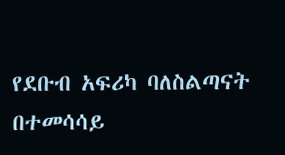የደቡብ አፍሪካ ባለስልጣናት በተመሳሳይ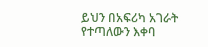ይህን በአፍሪካ አገራት የተጣለውን እቀባ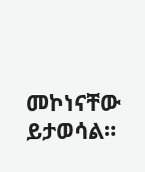መኮነናቸው ይታወሳል።